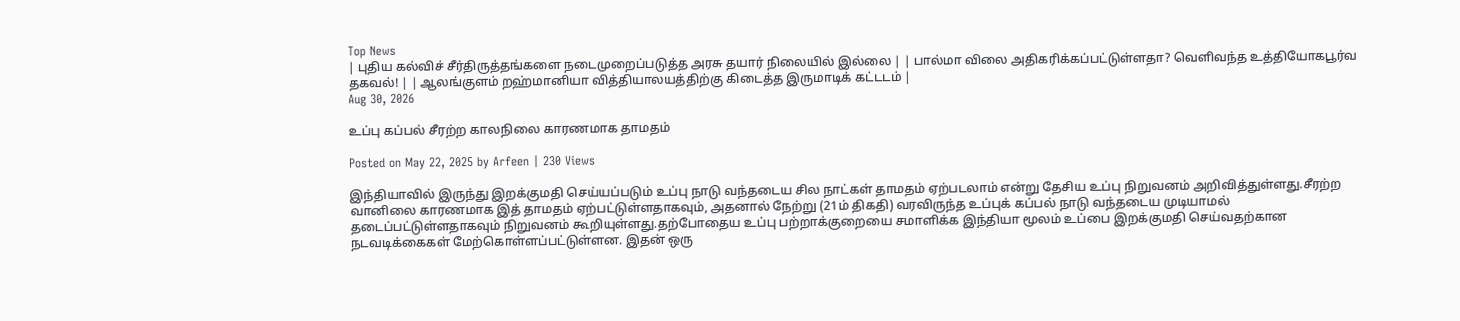Top News
| புதிய கல்விச் சீர்திருத்தங்களை நடைமுறைப்படுத்த அரசு தயார் நிலையில் இல்லை | | பால்மா விலை அதிகரிக்கப்பட்டுள்ளதா? வெளிவந்த உத்தியோகபூர்வ தகவல்! | | ஆலங்குளம் றஹ்மானியா வித்தியாலயத்திற்கு கிடைத்த இருமாடிக் கட்டடம் |
Aug 30, 2026

உப்பு கப்பல் சீரற்ற காலநிலை காரணமாக தாமதம்

Posted on May 22, 2025 by Arfeen | 230 Views

இந்தியாவில் இருந்து இறக்குமதி செய்யப்படும் உப்பு நாடு வந்தடைய சில நாட்கள் தாமதம் ஏற்படலாம் என்று தேசிய உப்பு நிறுவனம் அறிவித்துள்ளது.சீரற்ற வானிலை காரணமாக இத் தாமதம் ஏற்பட்டுள்ளதாகவும், அதனால் நேற்று (21ம் திகதி) வரவிருந்த உப்புக் கப்பல் நாடு வந்தடைய முடியாமல் தடைப்பட்டுள்ளதாகவும் நிறுவனம் கூறியுள்ளது.தற்போதைய உப்பு பற்றாக்குறையை சமாளிக்க இந்தியா மூலம் உப்பை இறக்குமதி செய்வதற்கான நடவடிக்கைகள் மேற்கொள்ளப்பட்டுள்ளன. இதன் ஒரு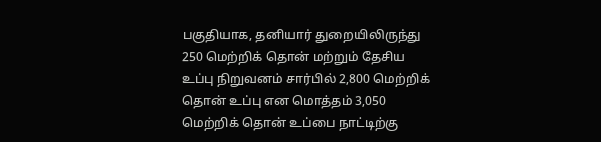பகுதியாக, தனியார் துறையிலிருந்து 250 மெற்றிக் தொன் மற்றும் தேசிய உப்பு நிறுவனம் சார்பில் 2,800 மெற்றிக் தொன் உப்பு என மொத்தம் 3,050 மெற்றிக் தொன் உப்பை நாட்டிற்கு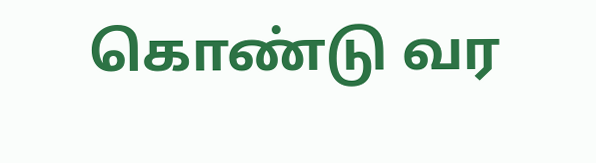கொண்டு வர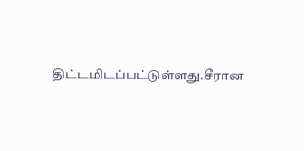திட்டமிடப்பட்டுள்ளது.சீரான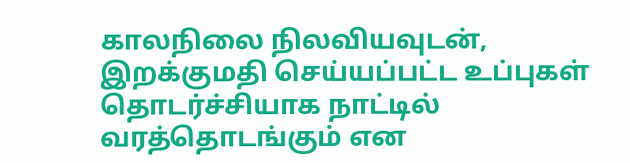காலநிலை நிலவியவுடன், இறக்குமதி செய்யப்பட்ட உப்புகள் தொடர்ச்சியாக நாட்டில் வரத்தொடங்கும் என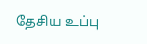தேசிய உப்பு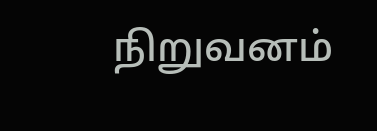நிறுவனம்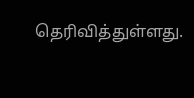தெரிவித்துள்ளது.